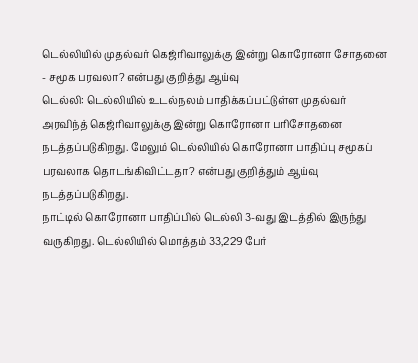டெல்லியில் முதல்வர் கெஜ்ரிவாலுக்கு இன்று கொரோனா சோதனை - சமூக பரவலா? என்பது குறித்து ஆய்வு
டெல்லி: டெல்லியில் உடல்நலம் பாதிக்கப்பட்டுள்ள முதல்வர் அரவிந்த் கெஜ்ரிவாலுக்கு இன்று கொரோனா பரிசோதனை நடத்தப்படுகிறது. மேலும் டெல்லியில் கொரோனா பாதிப்பு சமூகப் பரவலாக தொடங்கிவிட்டதா? என்பது குறித்தும் ஆய்வு நடத்தப்படுகிறது.
நாட்டில் கொரோனா பாதிப்பில் டெல்லி 3-வது இடத்தில் இருந்து வருகிறது. டெல்லியில் மொத்தம் 33,229 பேர்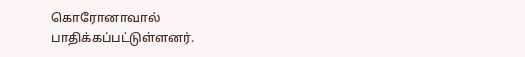கொரோனாவால் பாதிக்கப்பட்டுள்ளனர்.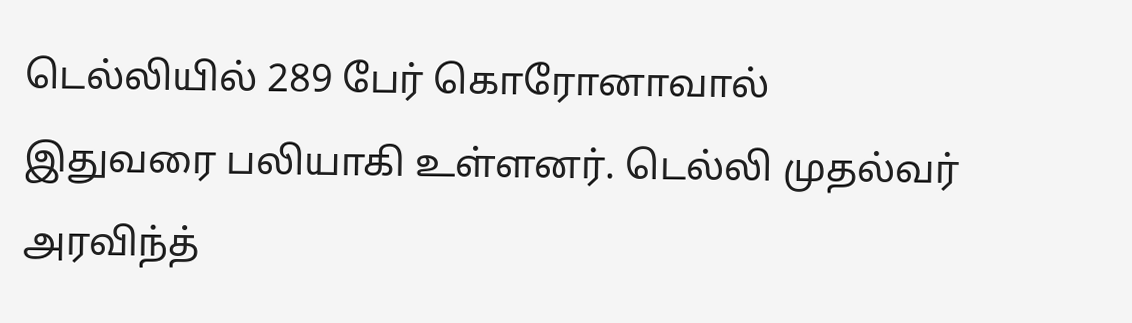டெல்லியில் 289 பேர் கொரோனாவால் இதுவரை பலியாகி உள்ளனர். டெல்லி முதல்வர் அரவிந்த்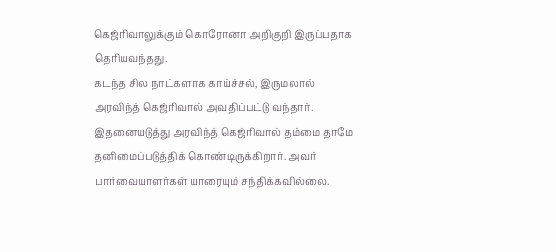கெஜ்ரிவாலுக்கும் கொரோனா அறிகுறி இருப்பதாக தெரியவந்தது.
கடந்த சில நாட்களாக காய்ச்சல், இருமலால் அரவிந்த் கெஜ்ரிவால் அவதிப்பட்டு வந்தார். இதனையடுத்து அரவிந்த் கெஜ்ரிவால் தம்மை தாமே தனிமைப்படுத்திக் கொண்டிருக்கிறார். அவர் பார்வையாளர்கள் யாரையும் சந்திக்கவில்லை.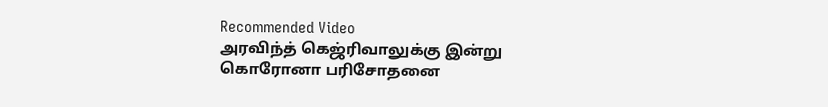Recommended Video
அரவிந்த் கெஜ்ரிவாலுக்கு இன்று கொரோனா பரிசோதனை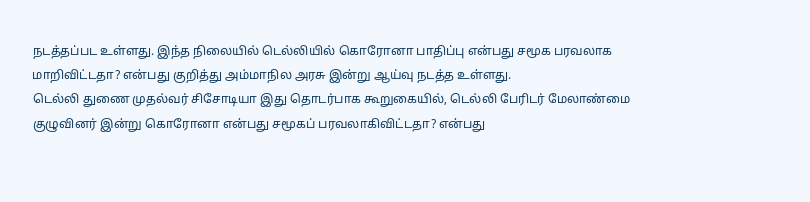நடத்தப்பட உள்ளது. இந்த நிலையில் டெல்லியில் கொரோனா பாதிப்பு என்பது சமூக பரவலாக மாறிவிட்டதா? என்பது குறித்து அம்மாநில அரசு இன்று ஆய்வு நடத்த உள்ளது.
டெல்லி துணை முதல்வர் சிசோடியா இது தொடர்பாக கூறுகையில், டெல்லி பேரிடர் மேலாண்மை குழுவினர் இன்று கொரோனா என்பது சமூகப் பரவலாகிவிட்டதா? என்பது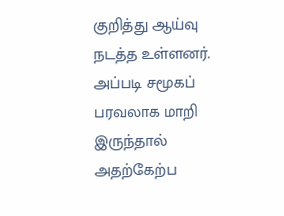குறித்து ஆய்வு நடத்த உள்ளனர். அப்படி சமூகப் பரவலாக மாறி இருந்தால் அதற்கேற்ப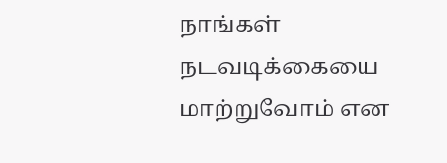நாங்கள் நடவடிக்கையை மாற்றுவோம் என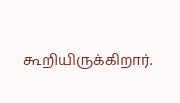கூறியிருக்கிறார்.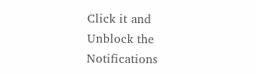Click it and Unblock the Notifications